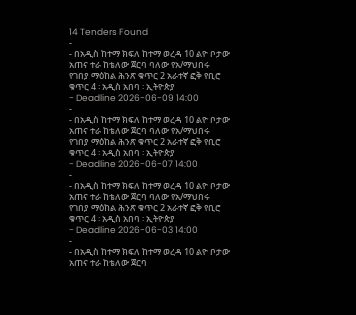14 Tenders Found
-
- በአዲስ ከተማ ክፍለ ከተማ ወረዳ 10 ልዮ ቦታው አጠና ተራ ከቴለው ጀርባ ባለው የአ/ማህበሩ የገበያ ማዕከል ሕንጽ ቁጥር 2 አራተኛ ፎቅ የቢሮ ቁጥር 4 ፡ አዲስ አበባ ፡ ኢትዮጵያ
- Deadline 2026-06-09 14:00
-
- በአዲስ ከተማ ክፍለ ከተማ ወረዳ 10 ልዮ ቦታው አጠና ተራ ከቴለው ጀርባ ባለው የአ/ማህበሩ የገበያ ማዕከል ሕንጽ ቁጥር 2 አራተኛ ፎቅ የቢሮ ቁጥር 4 ፡ አዲስ አበባ ፡ ኢትዮጵያ
- Deadline 2026-06-07 14:00
-
- በአዲስ ከተማ ክፍለ ከተማ ወረዳ 10 ልዮ ቦታው አጠና ተራ ከቴለው ጀርባ ባለው የአ/ማህበሩ የገበያ ማዕከል ሕንጽ ቁጥር 2 አራተኛ ፎቅ የቢሮ ቁጥር 4 ፡ አዲስ አበባ ፡ ኢትዮጵያ
- Deadline 2026-06-03 14:00
-
- በአዲስ ከተማ ክፍለ ከተማ ወረዳ 10 ልዮ ቦታው አጠና ተራ ከቴለው ጀርባ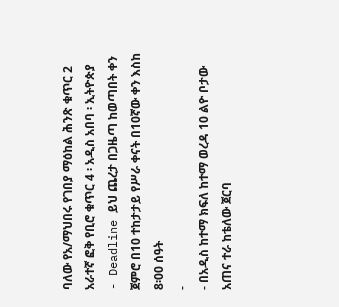ባለው የአ/ማህበሩ የገበያ ማዕከል ሕንጽ ቁጥር 2 አራተኛ ፎቅ የቢሮ ቁጥር 4 ፡ አዲስ አበባ ፡ ኢትዮጵያ
- Deadline ይህ ጨረታ በጋዜጣ ከወጣበት ቀን ጀምሮ በ10 ተከታታይ የሥራ ቀናት በ10ኛው ቀን እስከ 8፡00 ሰዓት
-
- በአዲስ ከተማ ክፍለ ከተማ ወረዳ 10 ልዮ ቦታው አጠና ተራ ከቴለው ጀርባ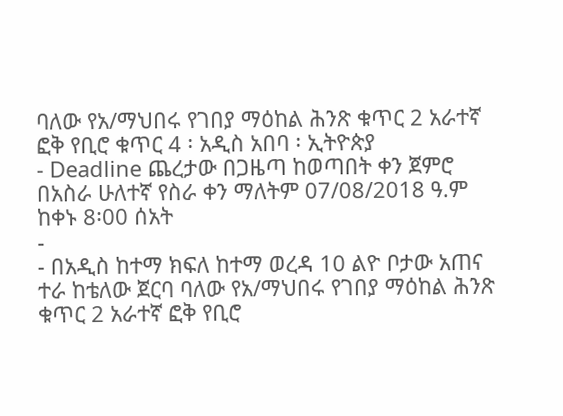ባለው የአ/ማህበሩ የገበያ ማዕከል ሕንጽ ቁጥር 2 አራተኛ ፎቅ የቢሮ ቁጥር 4 ፡ አዲስ አበባ ፡ ኢትዮጵያ
- Deadline ጨረታው በጋዜጣ ከወጣበት ቀን ጀምሮ በአስራ ሁለተኛ የስራ ቀን ማለትም 07/08/2018 ዓ.ም ከቀኑ 8፡00 ሰአት
-
- በአዲስ ከተማ ክፍለ ከተማ ወረዳ 10 ልዮ ቦታው አጠና ተራ ከቴለው ጀርባ ባለው የአ/ማህበሩ የገበያ ማዕከል ሕንጽ ቁጥር 2 አራተኛ ፎቅ የቢሮ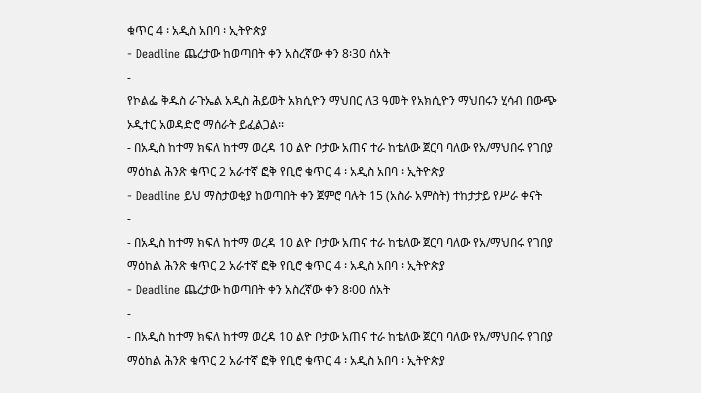ቁጥር 4 ፡ አዲስ አበባ ፡ ኢትዮጵያ
- Deadline ጨረታው ከወጣበት ቀን አስረኛው ቀን 8፡30 ሰአት
-
የኮልፌ ቅዱስ ራጉኤል አዲስ ሕይወት አክሲዮን ማህበር ለ3 ዓመት የአክሲዮን ማህበሩን ሂሳብ በውጭ ኦዲተር አወዳድሮ ማሰራት ይፈልጋል፡፡
- በአዲስ ከተማ ክፍለ ከተማ ወረዳ 10 ልዮ ቦታው አጠና ተራ ከቴለው ጀርባ ባለው የአ/ማህበሩ የገበያ ማዕከል ሕንጽ ቁጥር 2 አራተኛ ፎቅ የቢሮ ቁጥር 4 ፡ አዲስ አበባ ፡ ኢትዮጵያ
- Deadline ይህ ማስታወቂያ ከወጣበት ቀን ጀምሮ ባሉት 15 (አስራ አምስት) ተከታታይ የሥራ ቀናት
-
- በአዲስ ከተማ ክፍለ ከተማ ወረዳ 10 ልዮ ቦታው አጠና ተራ ከቴለው ጀርባ ባለው የአ/ማህበሩ የገበያ ማዕከል ሕንጽ ቁጥር 2 አራተኛ ፎቅ የቢሮ ቁጥር 4 ፡ አዲስ አበባ ፡ ኢትዮጵያ
- Deadline ጨረታው ከወጣበት ቀን አስረኛው ቀን 8፡00 ሰአት
-
- በአዲስ ከተማ ክፍለ ከተማ ወረዳ 10 ልዮ ቦታው አጠና ተራ ከቴለው ጀርባ ባለው የአ/ማህበሩ የገበያ ማዕከል ሕንጽ ቁጥር 2 አራተኛ ፎቅ የቢሮ ቁጥር 4 ፡ አዲስ አበባ ፡ ኢትዮጵያ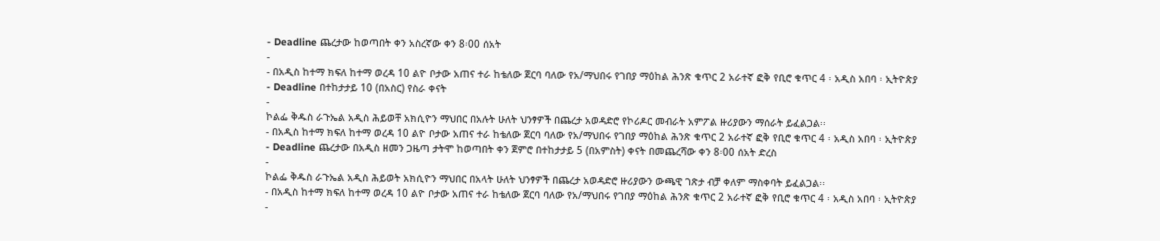- Deadline ጨረታው ከወጣበት ቀን አስረኛው ቀን 8፡00 ሰአት
-
- በአዲስ ከተማ ክፍለ ከተማ ወረዳ 10 ልዮ ቦታው አጠና ተራ ከቴለው ጀርባ ባለው የአ/ማህበሩ የገበያ ማዕከል ሕንጽ ቁጥር 2 አራተኛ ፎቅ የቢሮ ቁጥር 4 ፡ አዲስ አበባ ፡ ኢትዮጵያ
- Deadline በተከታታይ 10 (በአስር) የስራ ቀናት
-
ኮልፌ ቅዱስ ራጉኤል አዲስ ሕይወቸ አክሲዮን ማህበር በአሉት ሁለት ህንፃዎች በጨረታ አወዳድሮ የኮሪዶር መብራት አምፖል ዙሪያውን ማሰራት ይፈልጋል፡፡
- በአዲስ ከተማ ክፍለ ከተማ ወረዳ 10 ልዮ ቦታው አጠና ተራ ከቴለው ጀርባ ባለው የአ/ማህበሩ የገበያ ማዕከል ሕንጽ ቁጥር 2 አራተኛ ፎቅ የቢሮ ቁጥር 4 ፡ አዲስ አበባ ፡ ኢትዮጵያ
- Deadline ጨረታው በአዲስ ዘመን ጋዜጣ ታትሞ ከወጣበት ቀን ጀምሮ በተከታታይ 5 (በአምስት) ቀናት በመጨረሻው ቀን 8፡00 ሰአት ድረስ
-
ኮልፌ ቅዱስ ራጉኤል አዲስ ሕይወት አክሲዮን ማህበር በአላት ሁለት ህንፃዎች በጨረታ አወዳድሮ ዙሪያውን ውጫዊ ገጽታ ብቻ ቀለም ማስቀባት ይፈልጋል፡፡
- በአዲስ ከተማ ክፍለ ከተማ ወረዳ 10 ልዮ ቦታው አጠና ተራ ከቴለው ጀርባ ባለው የአ/ማህበሩ የገበያ ማዕከል ሕንጽ ቁጥር 2 አራተኛ ፎቅ የቢሮ ቁጥር 4 ፡ አዲስ አበባ ፡ ኢትዮጵያ
-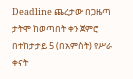Deadline ጨረታው በጋዜጣ ታትሞ ከወጣበት ቀን ጀምሮ በተከታታይ 5 (በአምስት) የሥራ ቀናት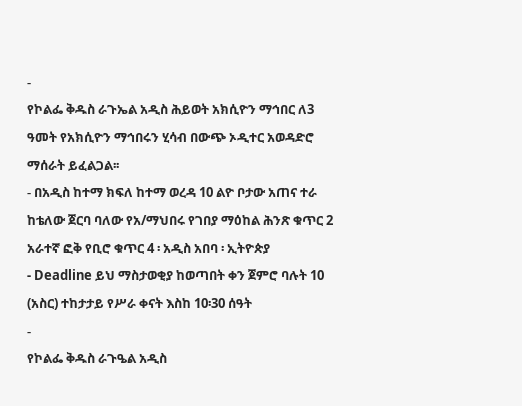-
የኮልፌ ቅዱስ ራጉኤል አዲስ ሕይወት አክሲዮን ማኅበር ለ3 ዓመት የአክሲዮን ማኅበሩን ሂሳብ በውጭ ኦዲተር አወዳድሮ ማሰራት ይፈልጋል፡፡
- በአዲስ ከተማ ክፍለ ከተማ ወረዳ 10 ልዮ ቦታው አጠና ተራ ከቴለው ጀርባ ባለው የአ/ማህበሩ የገበያ ማዕከል ሕንጽ ቁጥር 2 አራተኛ ፎቅ የቢሮ ቁጥር 4 ፡ አዲስ አበባ ፡ ኢትዮጵያ
- Deadline ይህ ማስታወቂያ ከወጣበት ቀን ጀምሮ ባሉት 10 (አስር) ተከታታይ የሥራ ቀናት እስከ 10፡30 ሰዓት
-
የኮልፌ ቅዱስ ራጉዔል አዲስ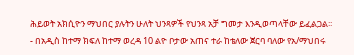ሕይወት አክሲዮን ማህበር ያሉትን ሁለት ህንጻዎች የህንጻ አቻ ግመታ እንዲወጣላቸው ይፈልጋል፡፡
- በአዲስ ከተማ ክፍለ ከተማ ወረዳ 10 ልዮ ቦታው አጠና ተራ ከቴለው ጀርባ ባለው የአ/ማህበሩ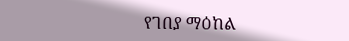የገበያ ማዕከል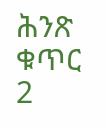ሕንጽ ቁጥር 2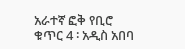አራተኛ ፎቅ የቢሮ ቁጥር 4 ፡ አዲስ አበባ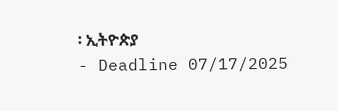፡ ኢትዮጵያ
- Deadline 07/17/2025